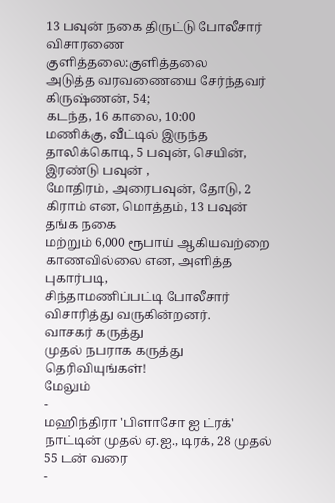13 பவுன் நகை திருட்டு போலீசார் விசாரணை
குளித்தலை:குளித்தலை
அடுத்த வரவணையை சேர்ந்தவர் கிருஷ்ணன், 54;
கடந்த, 16 காலை, 10:00
மணிக்கு, வீட்டில் இருந்த தாலிக்கொடி, 5 பவுன், செயின், இரண்டு பவுன் ,
மோதிரம், அரைபவுன், தோடு, 2 கிராம் என, மொத்தம், 13 பவுன் தங்க நகை
மற்றும் 6,000 ரூபாய் ஆகியவற்றை காணவில்லை என, அளித்த புகார்படி,
சிந்தாமணிப்பட்டி போலீசார் விசாரித்து வருகின்றனர்.
வாசகர் கருத்து
முதல் நபராக கருத்து தெரிவியுங்கள்!
மேலும்
-
மஹிந்திரா 'பிளாசோ ஐ ட்ரக்' நாட்டின் முதல் ஏ.ஐ., டிரக், 28 முதல் 55 டன் வரை
-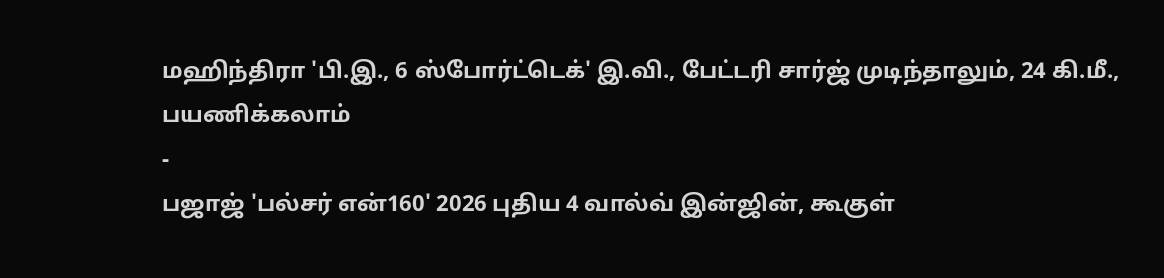மஹிந்திரா 'பி.இ., 6 ஸ்போர்ட்டெக்' இ.வி., பேட்டரி சார்ஜ் முடிந்தாலும், 24 கி.மீ., பயணிக்கலாம்
-
பஜாஜ் 'பல்சர் என்160' 2026 புதிய 4 வால்வ் இன்ஜின், கூகுள்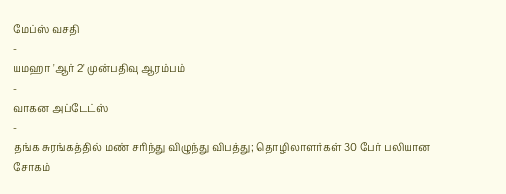மேப்ஸ் வசதி
-
யமஹா 'ஆர் 2' முன்பதிவு ஆரம்பம்
-
வாகன அப்டேட்ஸ்
-
தங்க சுரங்கத்தில் மண் சரிந்து விழுந்து விபத்து; தொழிலாளர்கள் 30 பேர் பலியான சோகம்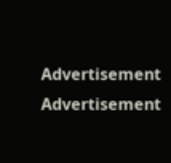Advertisement
Advertisement